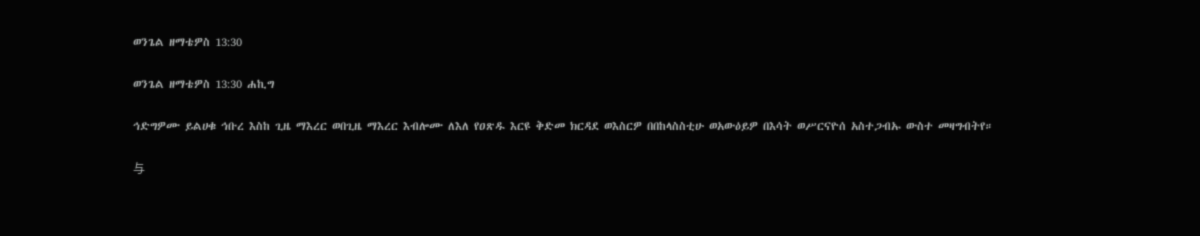ወንጌል ዘማቴዎስ 13:30

ወንጌል ዘማቴዎስ 13:30 ሐኪግ

ኅድግዎሙ ይልሀቁ ኅቡረ እስከ ጊዜ ማእረር ወበጊዜ ማእረር እብሎሙ ለእለ የዐጽዱ እርዩ ቅድመ ክርዳደ ወእስርዎ በበከላስስቲሁ ወአውዕይዎ በእሳት ወሥርናዮሰ አስተጋብኡ ውስተ መዛግብትየ።

与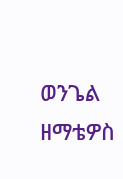ወንጌል ዘማቴዎስ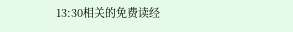13:30相关的免费读经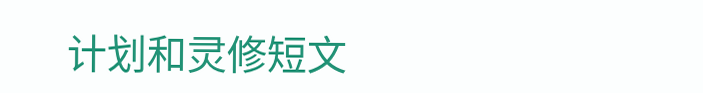计划和灵修短文